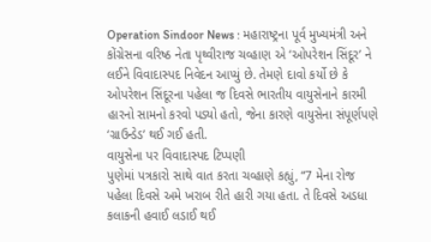Operation Sindoor News : મહારાષ્ટ્રના પૂર્વ મુખ્યમંત્રી અને કોંગ્રેસના વરિષ્ઠ નેતા પૃથ્વીરાજ ચવ્હાણ એ ‘ઓપરેશન સિંદૂર’ ને લઈને વિવાદાસ્પદ નિવેદન આપ્યું છે. તેમણે દાવો કર્યો છે કે ઓપરેશન સિંદૂરના પહેલા જ દિવસે ભારતીય વાયુસેનાને કારમી હારનો સામનો કરવો પડ્યો હતો, જેના કારણે વાયુસેના સંપૂર્ણપણે ‘ગ્રાઉન્ડેડ’ થઈ ગઈ હતી.
વાયુસેના પર વિવાદાસ્પદ ટિપ્પણી
પુણેમાં પત્રકારો સાથે વાત કરતા ચવ્હાણે કહ્યું, “7 મેના રોજ પહેલા દિવસે અમે ખરાબ રીતે હારી ગયા હતા. તે દિવસે અડધા કલાકની હવાઈ લડાઈ થઈ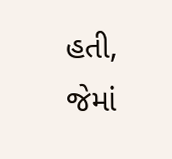હતી, જેમાં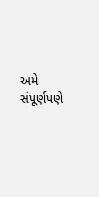અમે સંપૂર્ણપણે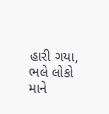હારી ગયા, ભલે લોકો માને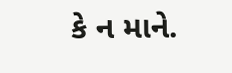કે ન માને.